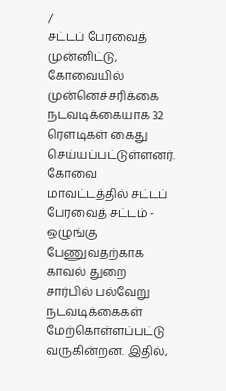/
சட்டப் பேரவைத் முன்னிட்டு, கோவையில் முன்னெச்சரிக்கை நடவடிக்கையாக 32 ரௌடிகள் கைது செய்யப்பட்டுள்ளனர்.
கோவை மாவட்டத்தில் சட்டப் பேரவைத் சட்டம் - ஒழுங்கு பேணுவதற்காக காவல் துறை சார்பில் பல்வேறு நடவடிக்கைகள் மேற்கொள்ளப்பட்டு வருகின்றன. இதில்,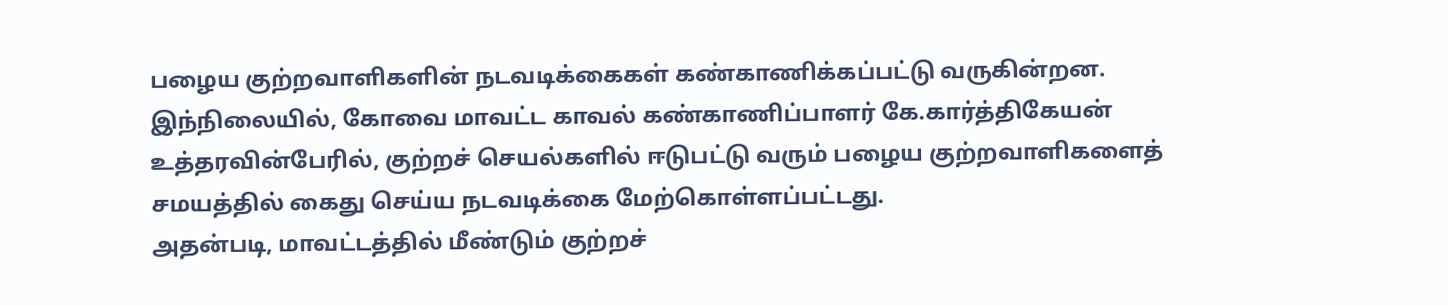பழைய குற்றவாளிகளின் நடவடிக்கைகள் கண்காணிக்கப்பட்டு வருகின்றன.
இந்நிலையில், கோவை மாவட்ட காவல் கண்காணிப்பாளர் கே.கார்த்திகேயன் உத்தரவின்பேரில், குற்றச் செயல்களில் ஈடுபட்டு வரும் பழைய குற்றவாளிகளைத் சமயத்தில் கைது செய்ய நடவடிக்கை மேற்கொள்ளப்பட்டது.
அதன்படி, மாவட்டத்தில் மீண்டும் குற்றச்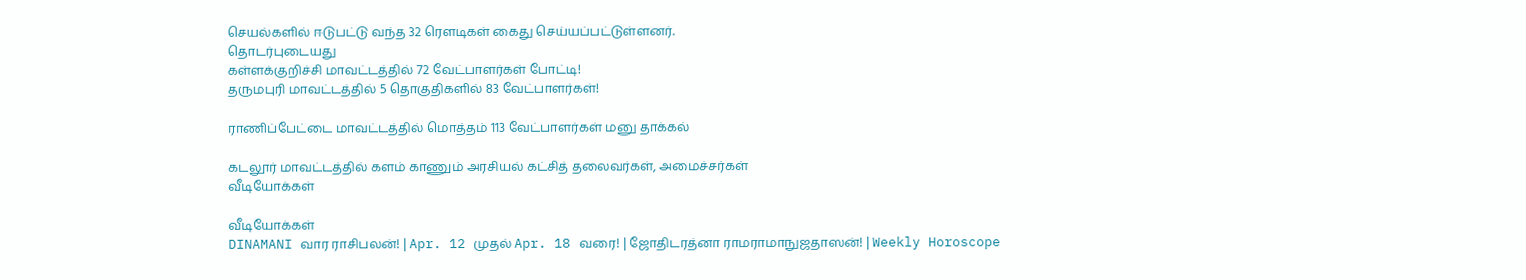செயல்களில் ஈடுபட்டு வந்த 32 ரௌடிகள் கைது செய்யப்பட்டுள்ளனர்.
தொடர்புடையது
கள்ளக்குறிச்சி மாவட்டத்தில் 72 வேட்பாளர்கள் போட்டி!
தருமபுரி மாவட்டத்தில் 5 தொகுதிகளில் 83 வேட்பாளர்கள்!

ராணிப்பேட்டை மாவட்டத்தில் மொத்தம் 113 வேட்பாளர்கள் மனு தாக்கல்

கடலூர் மாவட்டத்தில் களம் காணும் அரசியல் கட்சித் தலைவர்கள், அமைச்சர்கள்
வீடியோக்கள்

வீடியோக்கள்
DINAMANI வார ராசிபலன்! | Apr. 12 முதல் Apr. 18 வரை! | ஜோதிடரத்னா ராமராமாநுஜதாஸன்! | Weekly Horoscope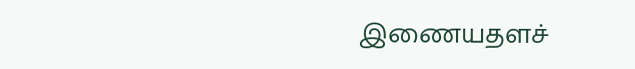இணையதளச்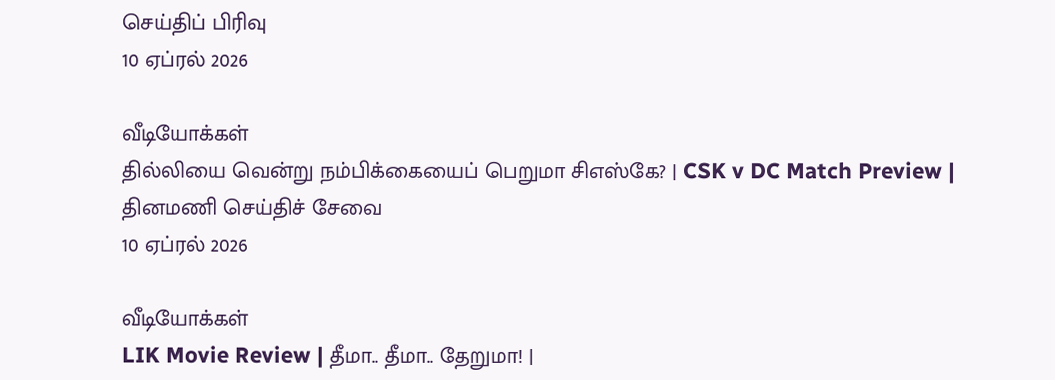செய்திப் பிரிவு
10 ஏப்ரல் 2026

வீடியோக்கள்
தில்லியை வென்று நம்பிக்கையைப் பெறுமா சிஎஸ்கே? | CSK v DC Match Preview |
தினமணி செய்திச் சேவை
10 ஏப்ரல் 2026

வீடியோக்கள்
LIK Movie Review | தீமா.. தீமா.. தேறுமா! |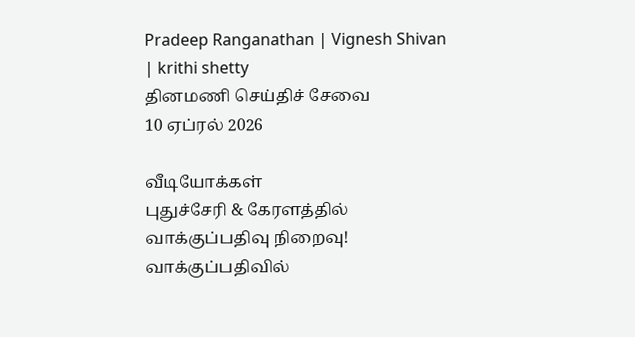Pradeep Ranganathan | Vignesh Shivan | krithi shetty
தினமணி செய்திச் சேவை
10 ஏப்ரல் 2026

வீடியோக்கள்
புதுச்சேரி & கேரளத்தில் வாக்குப்பதிவு நிறைவு! வாக்குப்பதிவில்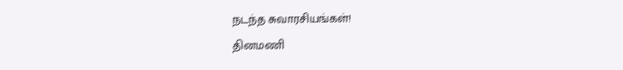நடந்த சுவாரசியங்கள்!
தினமணி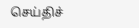செய்திச்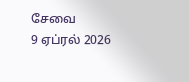சேவை
9 ஏப்ரல் 2026